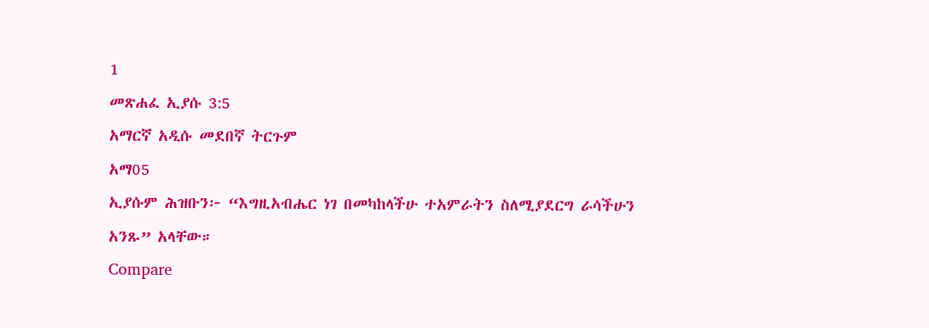1
መጽሐፈ ኢያሱ 3:5
አማርኛ አዲሱ መደበኛ ትርጉም
አማ05
ኢያሱም ሕዝቡን፦ “እግዚአብሔር ነገ በመካከላችሁ ተአምራትን ስለሚያደርግ ራሳችሁን አንጹ” አላቸው።
Compare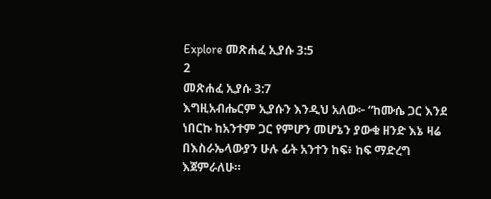Explore መጽሐፈ ኢያሱ 3:5
2
መጽሐፈ ኢያሱ 3:7
እግዚአብሔርም ኢያሱን እንዲህ አለው፦ “ከሙሴ ጋር እንደ ነበርኩ ከአንተም ጋር የምሆን መሆኔን ያውቁ ዘንድ እኔ ዛሬ በእስራኤላውያን ሁሉ ፊት አንተን ከፍ፥ ከፍ ማድረግ እጀምራለሁ።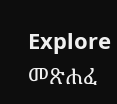Explore መጽሐፈ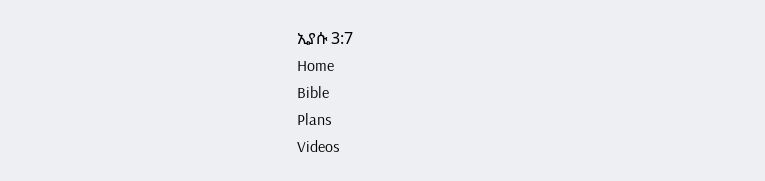ኢያሱ 3:7
Home
Bible
Plans
Videos